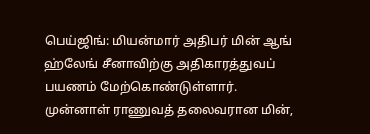பெய்ஜிங்: மியன்மார் அதிபர் மின் ஆங் ஹ்லேங் சீனாவிற்கு அதிகாரத்துவப் பயணம் மேற்கொண்டுள்ளார்.
முன்னாள் ராணுவத் தலைவரான மின்,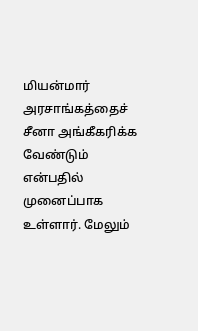மியன்மார் அரசாங்கத்தைச் சீனா அங்கீகரிக்க வேண்டும் என்பதில் முனைப்பாக உள்ளார். மேலும்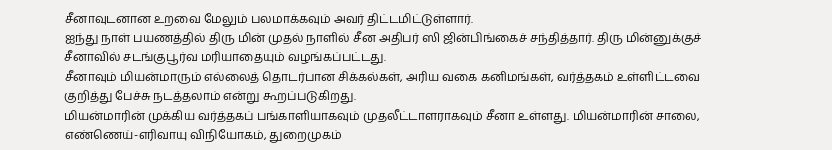சீனாவுடனான உறவை மேலும் பலமாக்கவும் அவர் திட்டமிட்டுள்ளார்.
ஐந்து நாள் பயணத்தில் திரு மின் முதல் நாளில் சீன அதிபர் ஸி ஜின்பிங்கைச் சந்தித்தார். திரு மின்னுக்குச் சீனாவில் சடங்குபூர்வ மரியாதையும் வழங்கப்பட்டது.
சீனாவும் மியன்மாரும் எல்லைத் தொடர்பான சிக்கல்கள், அரிய வகை கனிமங்கள், வர்த்தகம் உள்ளிட்டவை குறித்து பேச்சு நடத்தலாம் என்று கூறப்படுகிறது.
மியன்மாரின் முக்கிய வர்த்தகப் பங்காளியாகவும் முதலீட்டாளராகவும் சீனா உள்ளது. மியன்மாரின் சாலை, எண்ணெய்-எரிவாயு விநியோகம், துறைமுகம்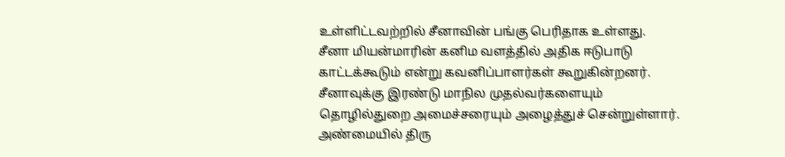உள்ளிட்டவற்றில் சீனாவின் பங்கு பெரிதாக உள்ளது.
சீனா மியன்மாரின் கனிம வளத்தில் அதிக ஈடுபாடு காட்டக்கூடும் என்று கவனிப்பாளர்கள் கூறுகின்றனர்.
சீனாவுக்கு இரண்டு மாநில முதல்வர்களையும் தொழில்துறை அமைச்சரையும் அழைத்துச் சென்றுள்ளார்.
அண்மையில் திரு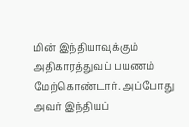மின் இந்தியாவுக்கும் அதிகாரத்துவப் பயணம் மேற்கொண்டார். அப்போது அவர் இந்தியப்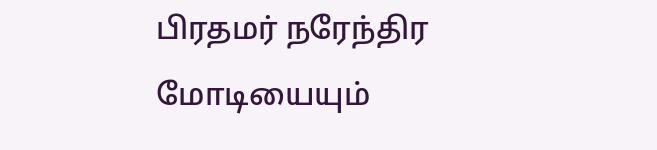பிரதமர் நரேந்திர மோடியையும்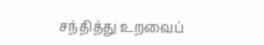சந்தித்து உறவைப்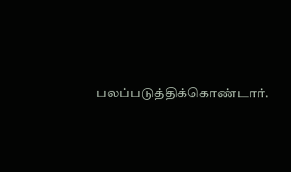பலப்படுத்திக்கொண்டார்.